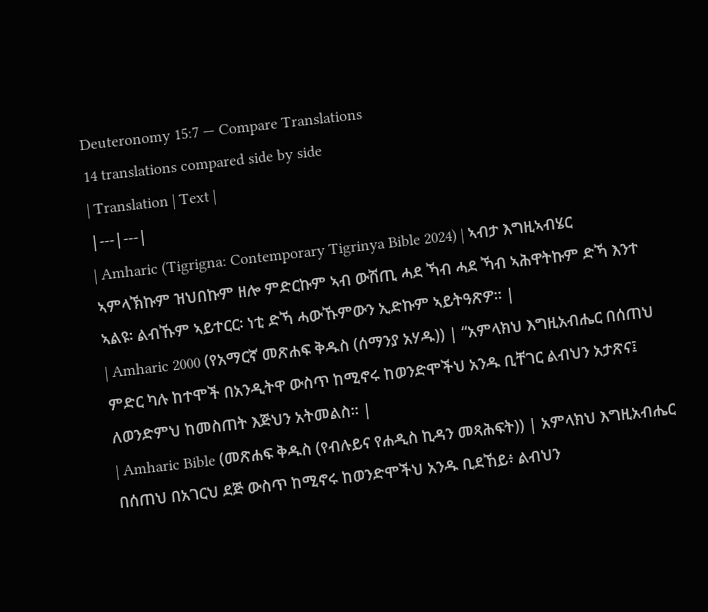Deuteronomy 15:7 — Compare Translations
14 translations compared side by side
| Translation | Text |
|---|---|
| Amharic (Tigrigna: Contemporary Tigrinya Bible 2024) | ኣብታ እግዚኣብሄር ኣምላኽኩም ዝህበኩም ዘሎ ምድርኩም ኣብ ውሽጢ ሓደ ኻብ ሓደ ኻብ ኣሕዋትኩም ድኻ እንተ ኣልዩ፡ ልብኹም ኣይተርር፡ ነቲ ድኻ ሓውኹምውን ኢድኩም ኣይትዓጽዎ። |
| Amharic 2000 (የአማርኛ መጽሐፍ ቅዱስ (ሰማንያ አሃዱ)) | “አምላክህ እግዚአብሔር በሰጠህ ምድር ካሉ ከተሞች በአንዲትዋ ውስጥ ከሚኖሩ ከወንድሞችህ አንዱ ቢቸገር ልብህን አታጽና፤ ለወንድምህ ከመስጠት እጅህን አትመልስ። |
| Amharic Bible (መጽሐፍ ቅዱስ (የብሉይና የሐዲስ ኪዳን መጻሕፍት)) | አምላክህ እግዚአብሔር በሰጠህ በአገርህ ደጅ ውስጥ ከሚኖሩ ከወንድሞችህ አንዱ ቢደኸይ፥ ልብህን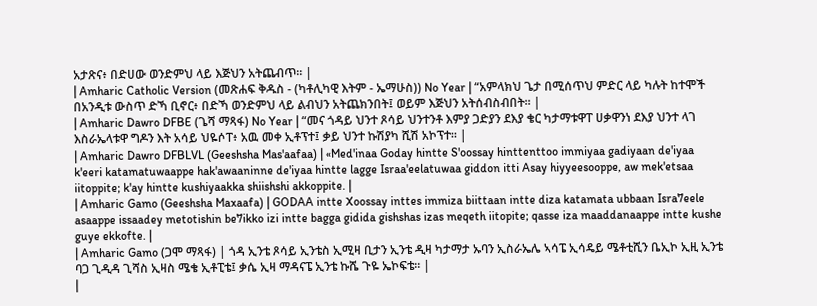አታጽና፥ በድሀው ወንድምህ ላይ እጅህን አትጨብጥ። |
| Amharic Catholic Version (መጽሐፍ ቅዱስ - (ካቶሊካዊ እትም - ኤማሁስ)) No Year | “አምላክህ ጌታ በሚሰጥህ ምድር ላይ ካሉት ከተሞች በአንዲቱ ውስጥ ድኻ ቢኖር፥ በድኻ ወንድምህ ላይ ልብህን አትጨክንበት፤ ወይም እጅህን አትሰብስብበት። |
| Amharic Dawro DFBE (ጌሻ ማጻፋ) No Year | “መና ጎዳይ ህንተ ጾሳይ ህንተንቶ እምያ ጋድያን ደእያ ቄር ካታማቱዋፐ ሀቃዋንነ ደእያ ህንተ ላገ እስራኤላቱዋ ግዶን እት አሳይ ህዬሶፐ፥ አዉ መቀ ኢቶፕተ፤ ቃይ ህንተ ኩሽያካ ሺሽ አኮፕተ። |
| Amharic Dawro DFBLVL (Geeshsha Mas'aafaa) | «Med'inaa Goday hintte S'oossay hinttenttoo immiyaa gadiyaan de'iyaa k'eeri katamatuwaappe hak'awaaninne de'iyaa hintte lagge Israa'eelatuwaa giddon itti Asay hiyyeesooppe, aw mek'etsaa iitoppite; k'ay hintte kushiyaakka shiishshi akkoppite. |
| Amharic Gamo (Geeshsha Maxaafa) | GODAA intte Xoossay inttes immiza biittaan intte diza katamata ubbaan Isra7eele asaappe issaadey metotishin be7ikko izi intte bagga gidida gishshas izas meqeth iitopite; qasse iza maaddanaappe intte kushe guye ekkofte. |
| Amharic Gamo (ጋሞ ማጻፋ) | ጎዳ ኢንቴ ጾሳይ ኢንቴስ ኢሚዛ ቢታን ኢንቴ ዲዛ ካታማታ ኡባን ኢስራኤሌ ኣሳፔ ኢሳዴይ ሜቶቲሺን ቤኢኮ ኢዚ ኢንቴ ባጋ ጊዲዳ ጊሻስ ኢዛስ ሜቄ ኢቶፒቴ፤ ቃሴ ኢዛ ማዳናፔ ኢንቴ ኩሼ ጉዬ ኤኮፍቴ። |
|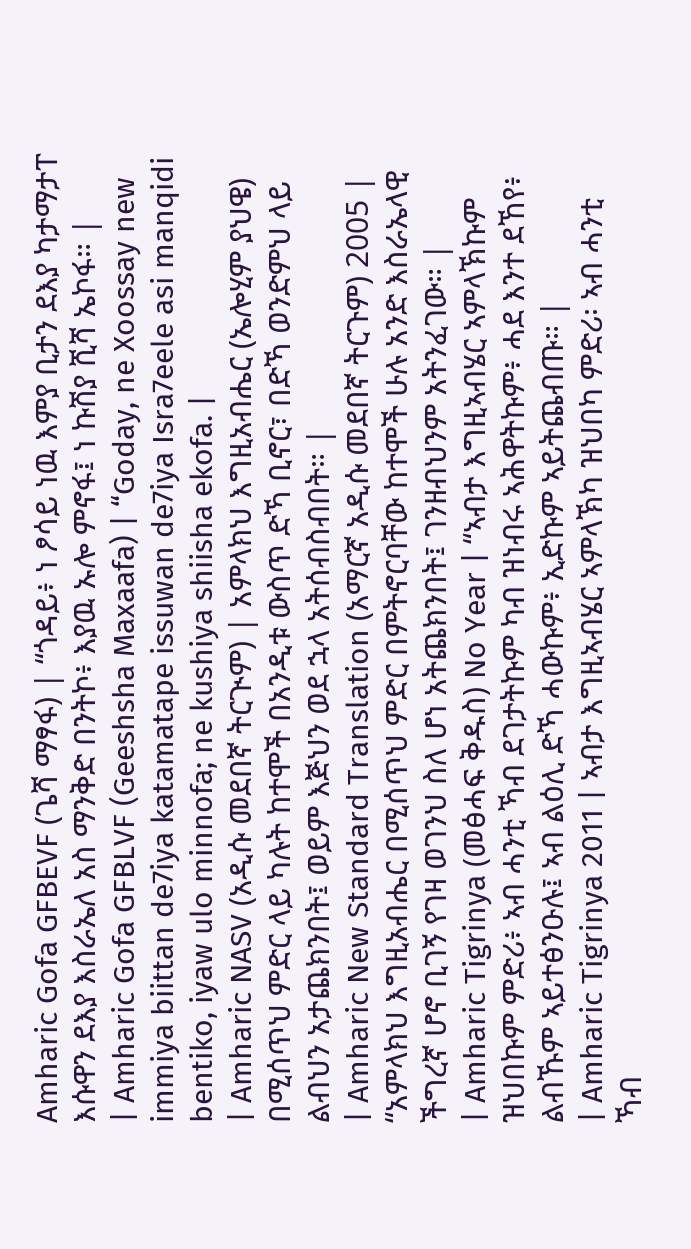Amharic Gofa GFBEVF (ጌሻ ማፃፋ) | “ጎዳይ፥ ነ ፆሳይ ነዉ እምያ ቢታን ደእያ ካታማታፐ እሱዋን ደእያ እስራኤለ አስ ማንቅድ በንትኮ፥ እያዉ ኡሎ ምኖፋ፤ ነ ኩሽያ ሺሻ ኤኮፋ። |
| Amharic Gofa GFBLVF (Geeshsha Maxaafa) | “Goday, ne Xoossay new immiya biittan de7iya katamatape issuwan de7iya Isra7eele asi manqidi bentiko, iyaw ulo minnofa; ne kushiya shiisha ekofa. |
| Amharic NASV (አዲሱ መደበኛ ትርጒም) | አምላክህ እግዚአብሔር (ኤሎሂም ያህዌ) በሚሰጥህ ምድር ላይ ካሉት ከተሞች በአንዲቱ ውስጥ ድኻ ቢኖር፣ በድኻ ወንድምህ ላይ ልብህን አታጨክንበት፤ ወይም እጅህን ወደ ኋላ አትሰብስብበት። |
| Amharic New Standard Translation (አማርኛ አዲሱ መደበኛ ትርጉም) 2005 | “አምላክህ እግዚአብሔር በሚሰጥህ ምድር በምትኖርባቸው ከተሞች ሁሉ አንድ እስራኤላዊ ችግረኛ ሆኖ ቢገኝ የገዛ ወገንህ ስለ ሆነ አትጨክንበት፤ ገንዘብህንም አትንፈገው። |
| Amharic Tigrinya (መፅሓፍ ቅዱስ) No Year | “ኣብታ እግዚኣብሄር ኣምላኽኩም ዝህበኩም ምድሪ፥ ኣብ ሓንቲ ኻብ ደገታትኩም ካብ ዝነብሩ ኣሕዋትኩም፥ ሓደ እንተ ደኸየ፥ ልብኹም ኣይተፅንዑሉ፤ ኣብ ልዕሊ ድኻ ሓውኩም፥ ኢድኩም ኣይትጨብጡ። |
| Amharic Tigrinya 2011 | ኣብታ እግዚኣብሄር ኣምላኽካ ዝህበካ ምድሪ፡ ኣብ ሓንቲ ኻብ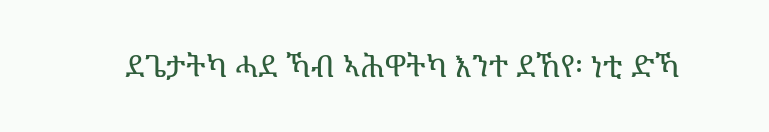ደጌታትካ ሓደ ኻብ ኣሕዋትካ እንተ ደኸየ፡ ነቲ ድኻ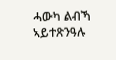ሓውካ ልብኻ ኣይተጽንዓሉ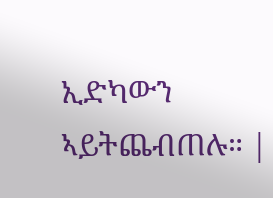ኢድካውን ኣይትጨብጠሉ። |